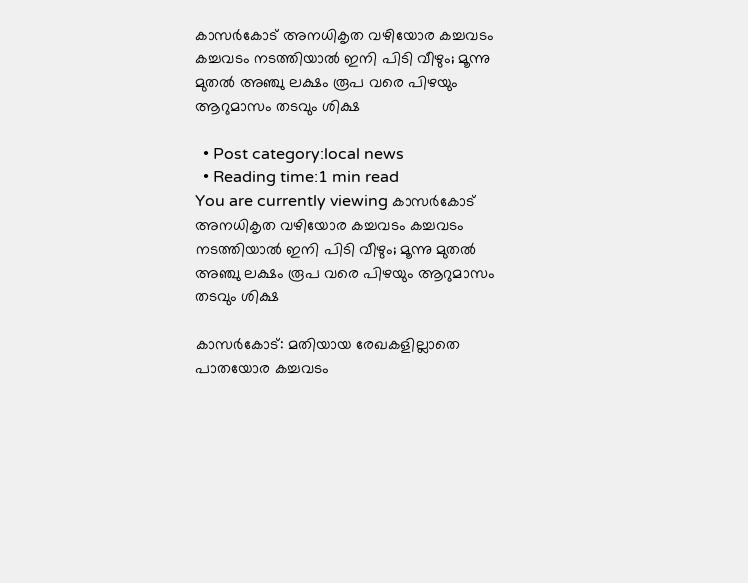കാസർകോട് അനധികൃത വഴിയോര കച്ചവടം കച്ചവടം നടത്തിയാല്‍ ഇനി പിടി വീഴും; മൂന്നു മുതല്‍ അഞ്ചു ലക്ഷം രൂപ വരെ പിഴയും ആറുമാസം തടവും ശിക്ഷ

  • Post category:local news
  • Reading time:1 min read
You are currently viewing കാസർകോട് അനധികൃത വഴിയോര കച്ചവടം കച്ചവടം നടത്തിയാല്‍ ഇനി പിടി വീഴും; മൂന്നു മുതല്‍ അഞ്ചു ലക്ഷം രൂപ വരെ പിഴയും ആറുമാസം തടവും ശിക്ഷ

കാസർകോട്: മതിയായ രേഖകളില്ലാതെ പാതയോര കച്ചവടം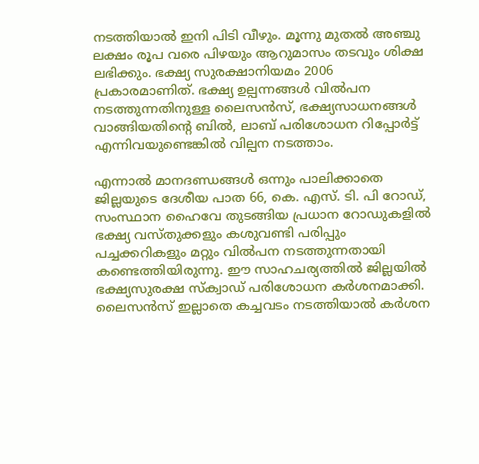നടത്തിയാല്‍ ഇനി പിടി വീഴും. മൂന്നു മുതല്‍ അഞ്ചു ലക്ഷം രൂപ വരെ പിഴയും ആറുമാസം തടവും ശിക്ഷ ലഭിക്കും. ഭക്ഷ്യ സുരക്ഷാനിയമം 2006 പ്രകാരമാണിത്. ഭക്ഷ്യ ഉല്പന്നങ്ങള്‍ വില്‍പന നടത്തുന്നതിനുള്ള ലൈസന്‍സ്, ഭക്ഷ്യസാധനങ്ങള്‍ വാങ്ങിയതിന്റെ ബില്‍, ലാബ് പരിശോധന റിപ്പോര്‍ട്ട് എന്നിവയുണ്ടെങ്കില്‍ വില്പന നടത്താം.

എന്നാല്‍ മാനദണ്ഡങ്ങള്‍ ഒന്നും പാലിക്കാതെ ജില്ലയുടെ ദേശീയ പാത 66, കെ. എസ്. ടി. പി റോഡ്, സംസ്ഥാന ഹൈവേ തുടങ്ങിയ പ്രധാന റോഡുകളില്‍ ഭക്ഷ്യ വസ്തുക്കളും കശുവണ്ടി പരിപ്പും പച്ചക്കറികളും മറ്റും വില്‍പന നടത്തുന്നതായി കണ്ടെത്തിയിരുന്നു. ഈ സാഹചര്യത്തില്‍ ജില്ലയില്‍ ഭക്ഷ്യസുരക്ഷ സ്‌ക്വാഡ് പരിശോധന കര്‍ശനമാക്കി. ലൈസന്‍സ് ഇല്ലാതെ കച്ചവടം നടത്തിയാല്‍ കര്‍ശന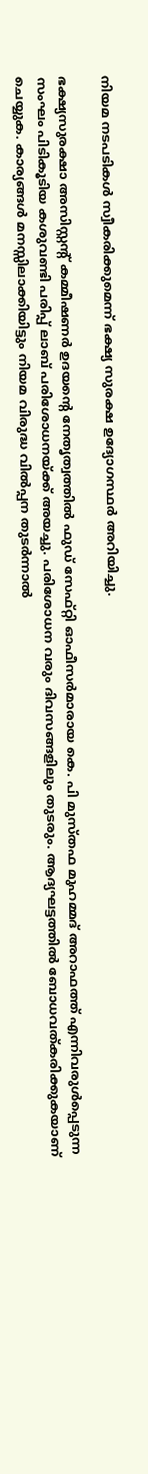നിയമ നടപടികള്‍ സ്വീകരിക്കുമെന്ന് ഭക്ഷ്യ സുരക്ഷ ഉദ്യോഗസ്ഥര്‍ അറിയിച്ചു.

ഭക്ഷ്യസുരക്ഷാ അസിസ്റ്റന്റ് കമ്മീഷണര്‍ ഉദയന്‍റെ നേതൃത്വത്തില്‍ ഫുഡ് സേഫ്റ്റി ഓഫീസര്‍മാരായ കെ. പി മുസ്തഫ മുഹമ്മദ് അറാഫത്ത് എന്നിവരുള്‍പ്പെടുന്ന സംഘം പിടികൂടിയ കശുവണ്ടി പരിപ്പ് ലാബ് പരിശോധനയ്ക്ക് അയച്ചു. പരിശോധന വരും ദിവസങ്ങളിലും തുടരും. ആദ്യഘട്ടത്തില്‍ ബോധവത്കരിക്കുകയാണ് ചെയ്യുക. കാര്യങ്ങള്‍ മനസ്സിലാക്കിയിട്ടും നിയമ വിരുദ്ധ വില്‍പ്പന തുടര്‍ന്നാല്‍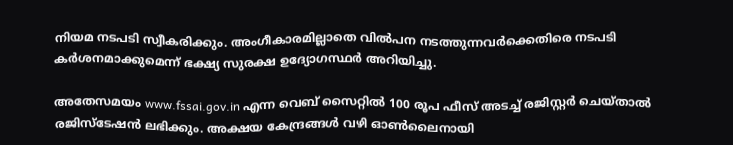നിയമ നടപടി സ്വീകരിക്കും. അംഗീകാരമില്ലാതെ വില്‍പന നടത്തുന്നവര്‍ക്കെതിരെ നടപടി കര്‍ശനമാക്കുമെന്ന് ഭക്ഷ്യ സുരക്ഷ ഉദ്യോഗസ്ഥര്‍ അറിയിച്ചു.

അതേസമയം www.fssai.gov.in എന്ന വെബ് സൈറ്റില്‍ 100 രൂപ ഫീസ് അടച്ച് രജിസ്റ്റര്‍ ചെയ്താല്‍ രജിസ്‌ടേഷന്‍ ലഭിക്കും. അക്ഷയ കേന്ദ്രങ്ങള്‍ വഴി ഓണ്‍ലൈനായി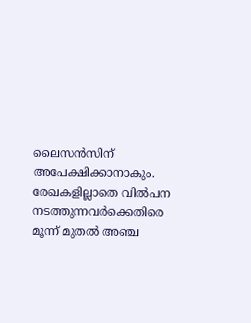ലൈസന്‍സിന് അപേക്ഷിക്കാനാകും. രേഖകളില്ലാതെ വില്‍പന നടത്തുന്നവര്‍ക്കെതിരെ മൂന്ന് മുതല്‍ അഞ്ച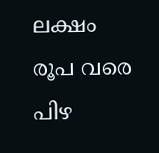ലക്ഷം രൂപ വരെ പിഴ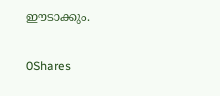ഈടാക്കും.

0Shares